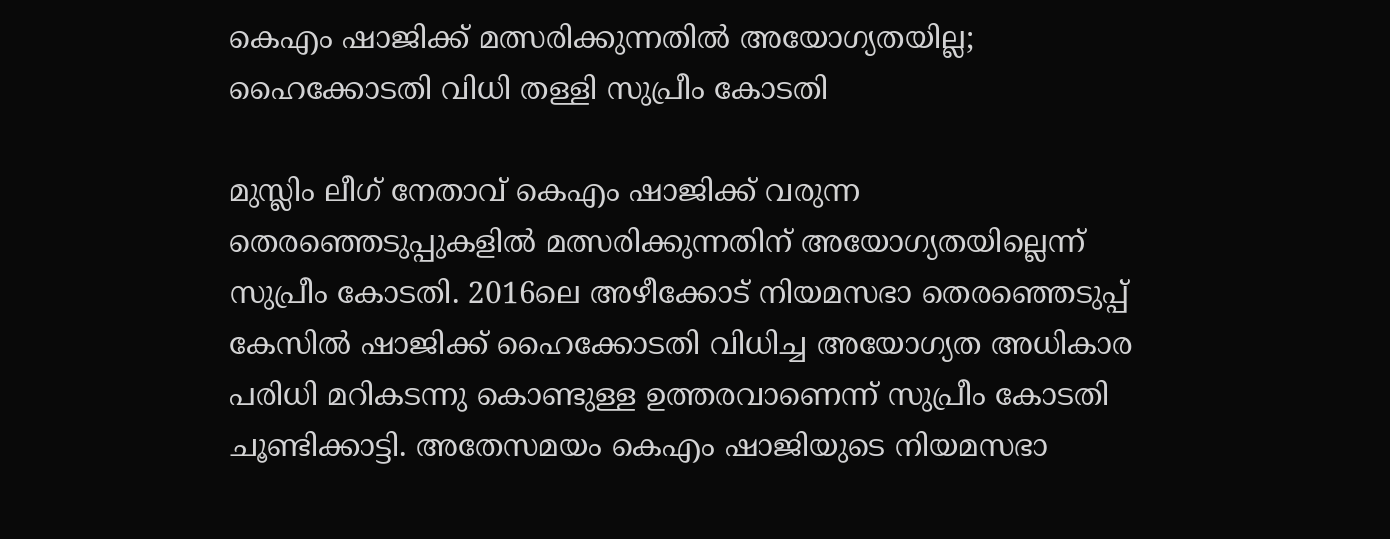കെഎം ഷാജിക്ക് മത്സരിക്കുന്നതിൽ അയോഗ്യതയില്ല; ഹൈക്കോടതി വിധി തള്ളി സുപ്രീം കോടതി

മുസ്ലിം ലീഗ് നേതാവ് കെഎം ഷാജിക്ക് വരുന്ന തെരഞ്ഞെടുപ്പുകളിൽ മത്സരിക്കുന്നതിന് അയോഗ്യതയില്ലെന്ന് സുപ്രീം കോടതി. 2016ലെ അഴീക്കോട് നിയമസഭാ തെരഞ്ഞെടുപ്പ് കേസിൽ ഷാജിക്ക് ഹൈക്കോടതി വിധിച്ച അയോഗ്യത അധികാര പരിധി മറികടന്നു കൊണ്ടുള്ള ഉത്തരവാണെന്ന് സുപ്രീം കോടതി ചൂണ്ടിക്കാട്ടി. അതേസമയം കെഎം ഷാജിയുടെ നിയമസഭാ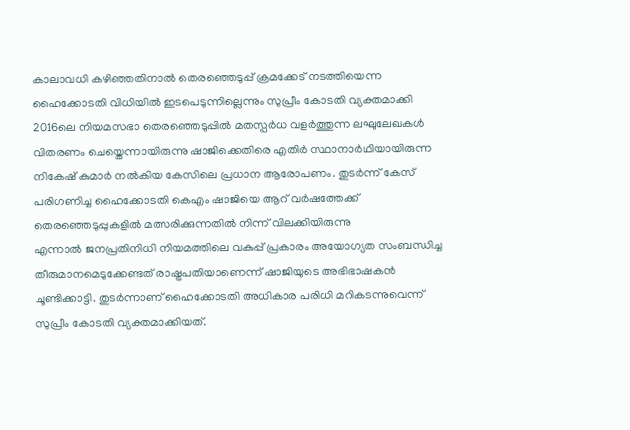കാലാവധി കഴിഞ്ഞതിനാൽ തെരഞ്ഞെടുപ്പ് ക്രമക്കേട് നടത്തിയെന്ന ഹൈക്കോടതി വിധിയിൽ ഇടപെടുന്നില്ലെന്നും സുപ്രീം കോടതി വ്യക്തമാക്കി
2016ലെ നിയമസഭാ തെരഞ്ഞെടുപ്പിൽ മതസ്പർധ വളർത്തുന്ന ലഘുലേഖകൾ വിതരണം ചെയ്തെന്നായിരുന്നു ഷാജിക്കെതിരെ എതിർ സ്ഥാനാർഥിയായിരുന്ന നികേഷ് കുമാർ നൽകിയ കേസിലെ പ്രധാന ആരോപണം. തുടർന്ന് കേസ് പരിഗണിച്ച ഹൈക്കോടതി കെഎം ഷാജിയെ ആറ് വർഷത്തേക്ക് തെരഞ്ഞെടുപ്പുകളിൽ മത്സരിക്കുന്നതിൽ നിന്ന് വിലക്കിയിരുന്നു
എന്നാൽ ജനപ്രതിനിധി നിയമത്തിലെ വകുപ്പ് പ്രകാരം അയോഗ്യത സംബന്ധിച്ച തീരുമാനമെടുക്കേണ്ടത് രാഷ്ട്രപതിയാണെന്ന് ഷാജിയുടെ അഭിഭാഷകൻ ചൂണ്ടിക്കാട്ടി. തുടർന്നാണ് ഹൈക്കോടതി അധികാര പരിധി മറികടന്നുവെന്ന് സുപ്രീം കോടതി വ്യക്തമാക്കിയത്.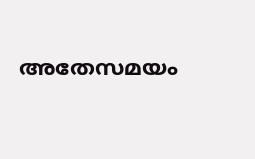അതേസമയം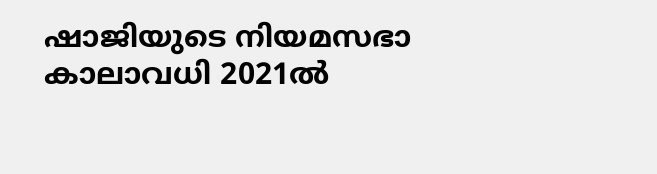ഷാജിയുടെ നിയമസഭാ കാലാവധി 2021ൽ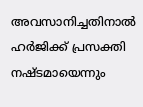അവസാനിച്ചതിനാൽ ഹർജിക്ക് പ്രസക്തി നഷ്ടമായെന്നും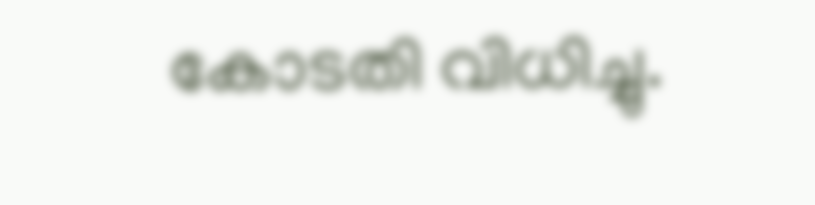കോടതി വിധിച്ചു.